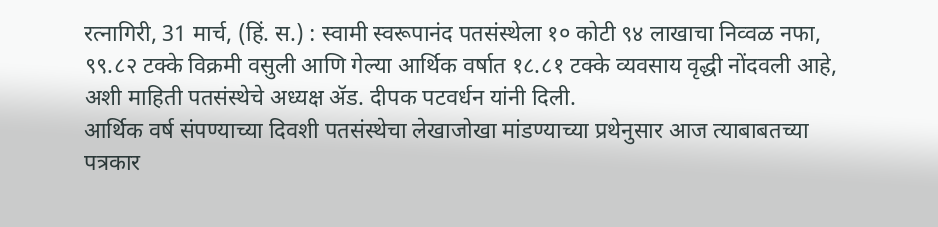रत्नागिरी, 31 मार्च, (हिं. स.) : स्वामी स्वरूपानंद पतसंस्थेला १० कोटी ९४ लाखाचा निव्वळ नफा, ९९.८२ टक्के विक्रमी वसुली आणि गेल्या आर्थिक वर्षात १८.८१ टक्के व्यवसाय वृद्धी नोंदवली आहे, अशी माहिती पतसंस्थेचे अध्यक्ष ॲड. दीपक पटवर्धन यांनी दिली.
आर्थिक वर्ष संपण्याच्या दिवशी पतसंस्थेचा लेखाजोखा मांडण्याच्या प्रथेनुसार आज त्याबाबतच्या पत्रकार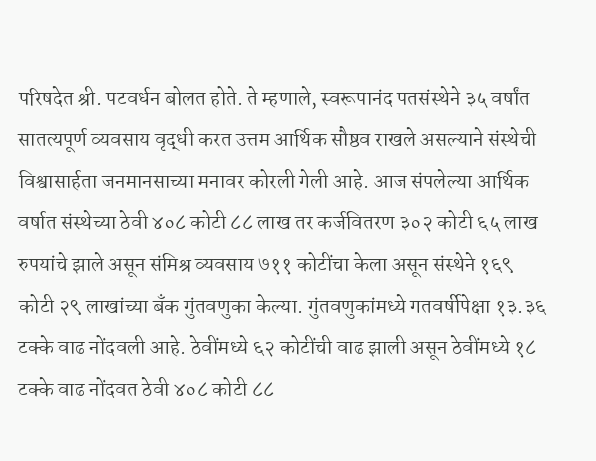परिषदेत श्री. पटवर्धन बोलत होते. ते म्हणाले, स्वरूपानंद पतसंस्थेने ३५ वर्षांत सातत्यपूर्ण व्यवसाय वृद्धी करत उत्तम आर्थिक सौष्ठव राखले असल्याने संस्थेची विश्वासार्हता जनमानसाच्या मनावर कोरली गेली आहे. आज संपलेल्या आर्थिक वर्षात संस्थेच्या ठेवी ४०८ कोटी ८८ लाख तर कर्जवितरण ३०२ कोटी ६५ लाख रुपयांचे झाले असून संमिश्र व्यवसाय ७११ कोटींचा केला असून संस्थेने १६९ कोटी २९ लाखांच्या बँक गुंतवणुका केल्या. गुंतवणुकांमध्ये गतवर्षीपेक्षा १३.३६ टक्के वाढ नोंदवली आहे. ठेवींमध्ये ६२ कोटींची वाढ झाली असून ठेवींमध्ये १८ टक्के वाढ नोंदवत ठेवी ४०८ कोटी ८८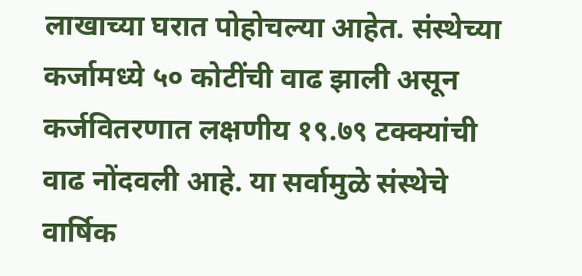लाखाच्या घरात पोहोचल्या आहेत. संस्थेच्या कर्जामध्ये ५० कोटींची वाढ झाली असून कर्जवितरणात लक्षणीय १९.७९ टक्क्यांची वाढ नोंदवली आहे. या सर्वामुळे संस्थेचे वार्षिक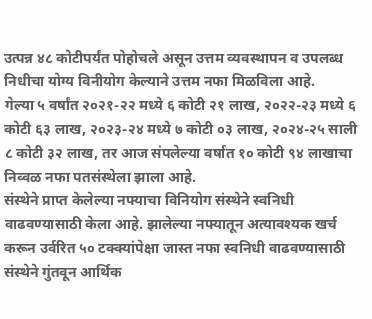उत्पन्न ४८ कोटीपर्यंत पोहोचले असून उत्तम व्यवस्थापन व उपलब्ध निधीचा योग्य विनीयोग केल्याने उत्तम नफा मिळविला आहे.
गेल्या ५ वर्षांत २०२१-२२ मध्ये ६ कोटी २१ लाख, २०२२-२३ मध्ये ६ कोटी ६३ लाख, २०२३-२४ मध्ये ७ कोटी ०३ लाख, २०२४-२५ साली ८ कोटी ३२ लाख, तर आज संपलेल्या वर्षात १० कोटी ९४ लाखाचा निव्वळ नफा पतसंस्थेला झाला आहे.
संस्थेने प्राप्त केलेल्या नफ्याचा विनियोग संस्थेने स्वनिधी वाढवण्यासाठी केला आहे. झालेल्या नफ्यातून अत्यावश्यक खर्च करून उर्वरित ५० टक्क्यांपेक्षा जास्त नफा स्वनिधी वाढवण्यासाठी संस्थेने गुंतवून आर्थिक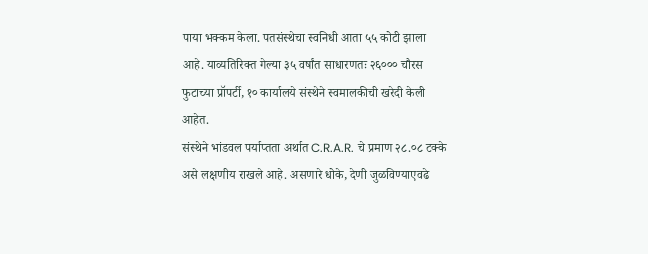पाया भक्कम केला. पतसंस्थेचा स्वनिधी आता ५५ कोटी झाला आहे. याव्यतिरिक्त गेल्या ३५ वर्षांत साधारणतः २६००० चौरस फुटाच्या प्रॉपर्टी, १० कार्यालये संस्थेने स्वमालकीची खरेदी केली आहेत.
संस्थेने भांडवल पर्याप्तता अर्थात C.R.A.R. चे प्रमाण २८.०८ टक्के असे लक्षणीय राखले आहे. असणारे धोके, देणी जुळविण्याएवढे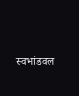स्वभांडवल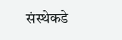संस्थेकडे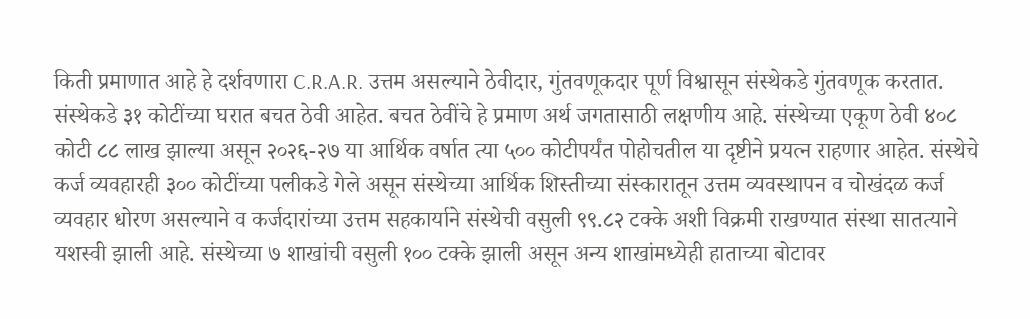किती प्रमाणात आहे हे दर्शवणारा C.R.A.R. उत्तम असल्याने ठेवीदार, गुंतवणूकदार पूर्ण विश्वासून संस्थेकडे गुंतवणूक करतात. संस्थेकडे ३१ कोटींच्या घरात बचत ठेवी आहेत. बचत ठेवींचे हे प्रमाण अर्थ जगतासाठी लक्षणीय आहे. संस्थेच्या एकूण ठेवी ४०८ कोटी ८८ लाख झाल्या असून २०२६-२७ या आर्थिक वर्षात त्या ५०० कोटीपर्यंत पोहोचतील या दृष्टीने प्रयत्न राहणार आहेत. संस्थेचे कर्ज व्यवहारही ३०० कोटींच्या पलीकडे गेले असून संस्थेच्या आर्थिक शिस्तीच्या संस्कारातून उत्तम व्यवस्थापन व चोखंदळ कर्ज व्यवहार धोरण असल्याने व कर्जदारांच्या उत्तम सहकार्याने संस्थेची वसुली ९९.८२ टक्के अशी विक्रमी राखण्यात संस्था सातत्याने यशस्वी झाली आहे. संस्थेच्या ७ शाखांची वसुली १०० टक्के झाली असून अन्य शाखांमध्येही हाताच्या बोटावर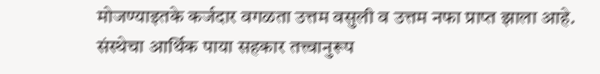मोजण्याइतके कर्जदार वगळता उत्तम वसुली व उत्तम नफा प्राप्त झाला आहे.
संस्थेचा आर्थिक पाया सहकार तत्त्वानुरूप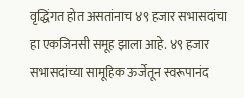वृद्धिंगत होत असतांनाच ४९ हजार सभासदांचा हा एकजिनसी समूह झाला आहे. ४९ हजार सभासदांच्या सामूहिक ऊर्जेतून स्वरूपानंद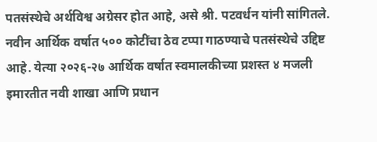पतसंस्थेचे अर्थविश्व अग्रेसर होत आहे, असे श्री. पटवर्धन यांनी सांगितले.
नवीन आर्थिक वर्षात ५०० कोटींचा ठेव टप्पा गाठण्याचे पतसंस्थेचे उद्दिष्ट आहे. येत्या २०२६-२७ आर्थिक वर्षात स्वमालकीच्या प्रशस्त ४ मजली इमारतीत नवी शाखा आणि प्रधान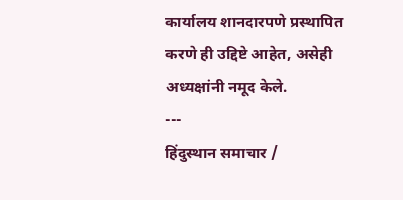कार्यालय शानदारपणे प्रस्थापित करणे ही उद्दिष्टे आहेत, असेही अध्यक्षांनी नमूद केले.
---
हिंदुस्थान समाचार /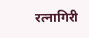रत्नागिरी